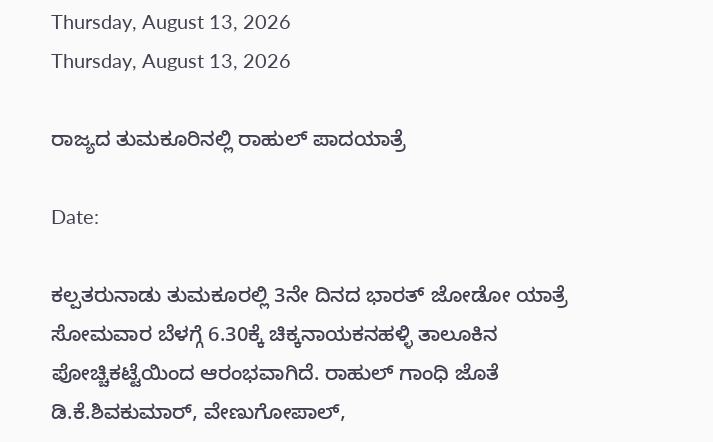Thursday, August 13, 2026
Thursday, August 13, 2026

ರಾಜ್ಯದ ತುಮಕೂರಿನಲ್ಲಿ ರಾಹುಲ್ ಪಾದಯಾತ್ರೆ

Date:

ಕಲ್ಪತರುನಾಡು ತುಮಕೂರಲ್ಲಿ 3ನೇ ದಿನದ ಭಾರತ್ ಜೋಡೋ ಯಾತ್ರೆ ಸೋಮವಾರ ಬೆಳಗ್ಗೆ 6.30ಕ್ಕೆ ಚಿಕ್ಕನಾಯಕನಹಳ್ಳಿ ತಾಲೂಕಿನ ಪೋಚ್ಚಿಕಟ್ಟೆಯಿಂದ ಆರಂಭವಾಗಿದೆ. ರಾಹುಲ್ ಗಾಂಧಿ ಜೊತೆ ಡಿ.ಕೆ‌.ಶಿವಕುಮಾರ್, ವೇಣುಗೋಪಾಲ್,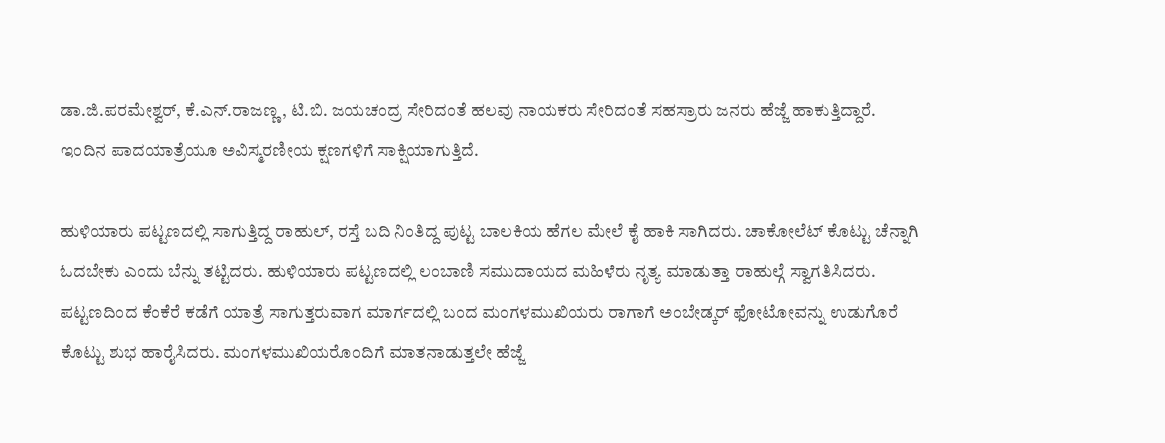ಡಾ.ಜಿ.ಪರಮೇಶ್ವರ್, ಕೆ.ಎನ್.ರಾಜಣ್ಣ, ಟಿ.ಬಿ. ಜಯಚಂದ್ರ ಸೇರಿದಂತೆ ಹಲವು ನಾಯಕರು ಸೇರಿದಂತೆ ಸಹಸ್ರಾರು ಜನರು ಹೆಜ್ಜೆ ಹಾಕುತ್ತಿದ್ದಾರೆ. ಇಂದಿನ ಪಾದಯಾತ್ರೆಯೂ ಅವಿಸ್ಮರಣೀಯ ಕ್ಷಣಗಳಿಗೆ ಸಾಕ್ಷಿಯಾಗುತ್ತಿದೆ.

ಹುಳಿಯಾರು ಪಟ್ಟಣದಲ್ಲಿ ಸಾಗುತ್ತಿದ್ದ ರಾಹುಲ್, ರಸ್ತೆ ಬದಿ ನಿಂತಿದ್ದ ಪುಟ್ಟ ಬಾಲಕಿಯ ಹೆಗಲ ಮೇಲೆ ಕೈ ಹಾಕಿ ಸಾಗಿದರು. ಚಾಕೋಲೆಟ್ ಕೊಟ್ಟು ಚೆನ್ನಾಗಿ ಓದಬೇಕು ಎಂದು ಬೆನ್ನು ತಟ್ಟಿದರು. ಹುಳಿಯಾರು ಪಟ್ಟಣದಲ್ಲಿ ಲಂಬಾಣಿ ಸಮುದಾಯದ ಮಹಿಳೆರು ನೃತ್ಯ ಮಾಡುತ್ತಾ ರಾಹುಲ್ಗೆ ಸ್ವಾಗತಿಸಿದರು. ಪಟ್ಟಣದಿಂದ ಕೆಂಕೆರೆ ಕಡೆಗೆ ಯಾತ್ರೆ ಸಾಗುತ್ತರುವಾಗ ಮಾರ್ಗದಲ್ಲಿ ಬಂದ ಮಂಗಳಮುಖಿಯರು ರಾಗಾಗೆ ಅಂಬೇಡ್ಕರ್ ಫೋಟೋವನ್ನು ಉಡುಗೊರೆ ಕೊಟ್ಟು ಶುಭ ಹಾರೈಸಿದರು. ಮಂಗಳಮುಖಿಯರೊಂದಿಗೆ ಮಾತನಾಡುತ್ತಲೇ ಹೆಜ್ಜೆ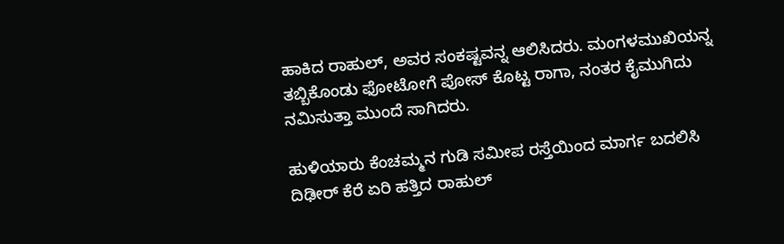ಹಾಕಿದ ರಾಹುಲ್, ಅವರ ಸಂಕಷ್ಟವನ್ನ ಆಲಿಸಿದರು. ಮಂಗಳಮುಖಿಯನ್ನ ತಬ್ಬಿಕೊಂಡು ಫೋಟೋಗೆ ಪೋಸ್ ಕೊಟ್ಟ ರಾಗಾ, ನಂತರ ಕೈಮುಗಿದು ನಮಿಸುತ್ತಾ ಮುಂದೆ ಸಾಗಿದರು.

ಹುಳಿಯಾರು ಕೆಂಚಮ್ಮನ ಗುಡಿ ಸಮೀಪ ರಸ್ತೆಯಿಂದ ಮಾರ್ಗ ಬದಲಿಸಿ ದಿಢೀರ್ ಕೆರೆ ಏರಿ ಹತ್ತಿದ ರಾಹುಲ್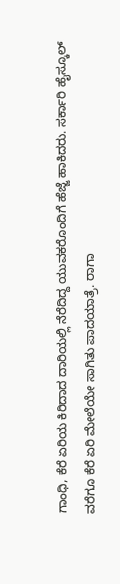ಗಾಂಧಿ, ಕೆರೆ ಏರಿಯ ಕಿರಿದಾದ ದಾರಿಯಲ್ಲಿ ನೆರೆದಿದ್ದ ಯುವಕರೊಂದಿಗೆ ಹೆಜ್ಜೆ ಹಾಕಿದರು. ಸರ್ಕಾರಿ ಹೈಸ್ಕೂಲ್ ವರೆಗೂ ಕೆರೆ ಏರಿ ಮೇಲೆಯೇ ಸಾಗಿತು ಪಾದಯಾತ್ರೆ. ರಾಗಾ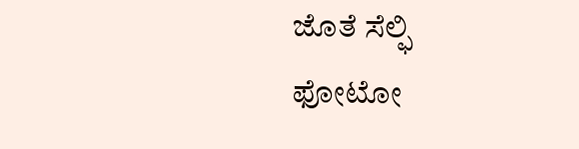ಜೊತೆ ಸೆಲ್ಫಿ ಫೋಟೋ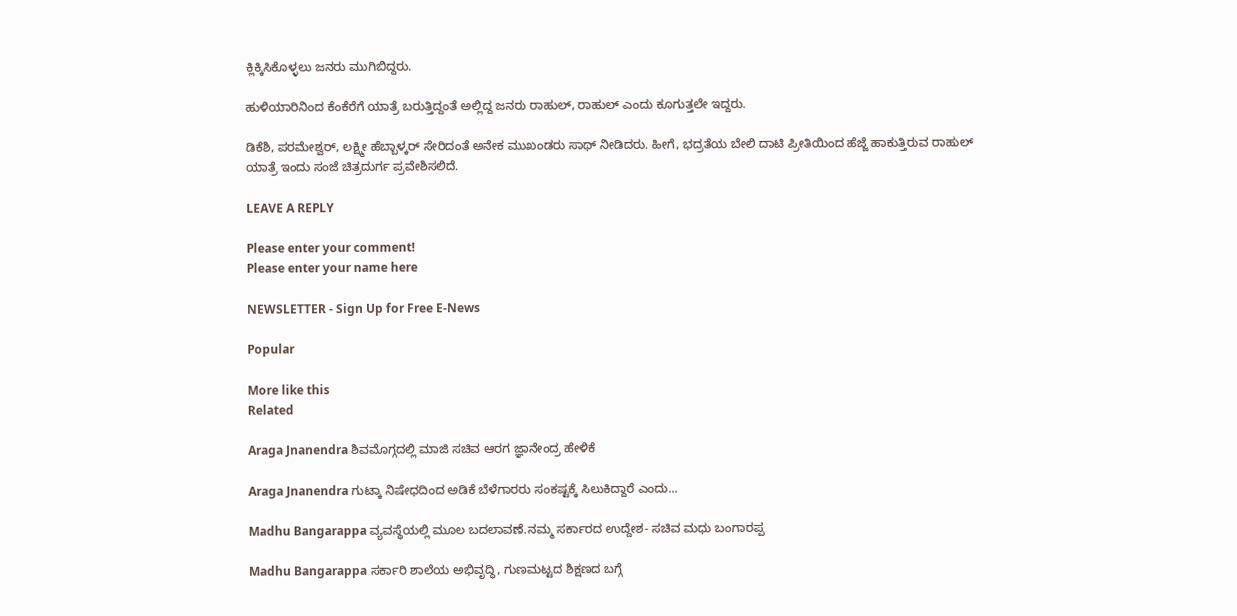ಕ್ಲಿಕ್ಕಿಸಿಕೊಳ್ಳಲು ಜನರು ಮುಗಿಬಿದ್ದರು.

ಹುಳಿಯಾರಿನಿಂದ ಕೆಂಕೆರೆಗೆ ಯಾತ್ರೆ ಬರುತ್ತಿದ್ದಂತೆ ಅಲ್ಲಿದ್ದ ಜನರು ರಾಹುಲ್, ರಾಹುಲ್ ಎಂದು ಕೂಗುತ್ತಲೇ ಇದ್ದರು.

ಡಿಕೆಶಿ, ಪರಮೇಶ್ವರ್, ಲಕ್ಷ್ಮೀ ಹೆಬ್ಬಾಳ್ಕರ್ ಸೇರಿದಂತೆ ಅನೇಕ ಮುಖಂಡರು ಸಾಥ್ ನೀಡಿದರು. ಹೀಗೆ, ಭದ್ರತೆಯ ಬೇಲಿ ದಾಟಿ ಪ್ರೀತಿಯಿಂದ ಹೆಜ್ಜೆ ಹಾಕುತ್ತಿರುವ ರಾಹುಲ್ ಯಾತ್ರೆ ಇಂದು ಸಂಜೆ ಚಿತ್ರದುರ್ಗ ಪ್ರವೇಶಿಸಲಿದೆ.

LEAVE A REPLY

Please enter your comment!
Please enter your name here

NEWSLETTER - Sign Up for Free E-News

Popular

More like this
Related

Araga Jnanendra ಶಿವಮೊಗ್ಗದಲ್ಲಿ ಮಾಜಿ ಸಚಿವ ಆರಗ ಜ್ಞಾನೇಂದ್ರ ಹೇಳಿಕೆ

Araga Jnanendra ಗುಟ್ಕಾ ನಿಷೇಧದಿಂದ ಅಡಿಕೆ ಬೆಳೆಗಾರರು ಸಂಕಷ್ಟಕ್ಕೆ ಸಿಲುಕಿದ್ದಾರೆ ಎಂದು...

Madhu Bangarappa ವ್ಯವಸ್ಥೆಯಲ್ಲಿ ಮೂಲ ಬದಲಾವಣೆ.ನಮ್ಮ ಸರ್ಕಾರದ ಉದ್ದೇಶ- ಸಚಿವ ಮಧು ಬಂಗಾರಪ್ಪ

Madhu Bangarappa ಸರ್ಕಾರಿ ಶಾಲೆಯ ಅಭಿವೃದ್ಧಿ, ಗುಣಮಟ್ಟದ ಶಿಕ್ಷಣದ ಬಗ್ಗೆ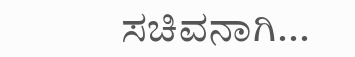ಸಚಿವನಾಗಿ...